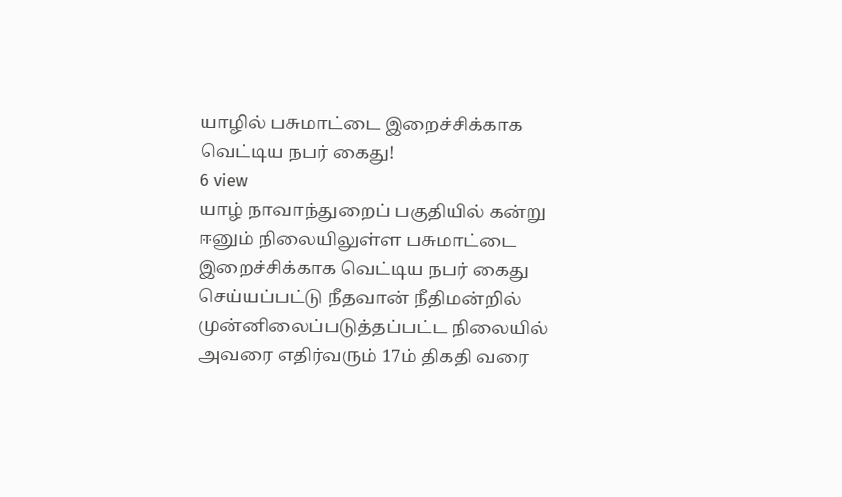யாழில் பசுமாட்டை இறைச்சிக்காக வெட்டிய நபர் கைது!
6 view
யாழ் நாவாந்துறைப் பகுதியில் கன்று ஈனும் நிலையிலுள்ள பசுமாட்டை இறைச்சிக்காக வெட்டிய நபர் கைது செய்யப்பட்டு நீதவான் நீதிமன்றில் முன்னிலைப்படுத்தப்பட்ட நிலையில் அவரை எதிர்வரும் 17ம் திகதி வரை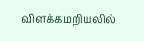விளக்கமறியலில்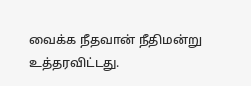வைக்க நீதவான் நீதிமன்று உத்தரவிட்டது.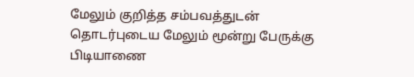மேலும் குறித்த சம்பவத்துடன் தொடர்புடைய மேலும் மூன்று பேருக்கு பிடியாணை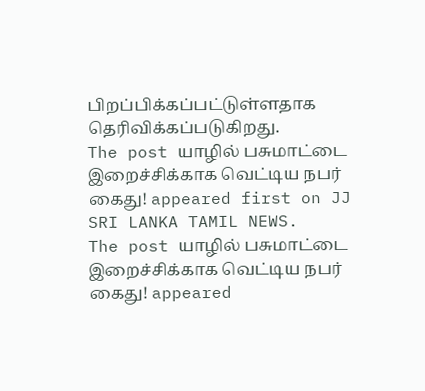பிறப்பிக்கப்பட்டுள்ளதாக தெரிவிக்கப்படுகிறது.
The post யாழில் பசுமாட்டை இறைச்சிக்காக வெட்டிய நபர் கைது! appeared first on JJ SRI LANKA TAMIL NEWS.
The post யாழில் பசுமாட்டை இறைச்சிக்காக வெட்டிய நபர் கைது! appeared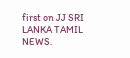first on JJ SRI LANKA TAMIL NEWS.